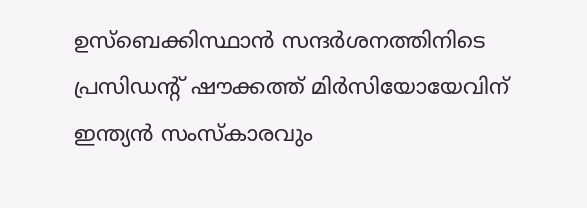ഉസ്ബെക്കിസ്ഥാൻ സന്ദർശനത്തിനിടെ പ്രസിഡന്റ് ഷൗക്കത്ത് മിർസിയോയേവിന് ഇന്ത്യൻ സംസ്കാരവും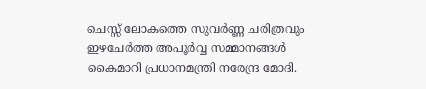ചെസ്സ് ലോകത്തെ സുവർണ്ണ ചരിത്രവും ഇഴചേർത്ത അപൂർവ്വ സമ്മാനങ്ങൾ കൈമാറി പ്രധാനമന്ത്രി നരേന്ദ്ര മോദി.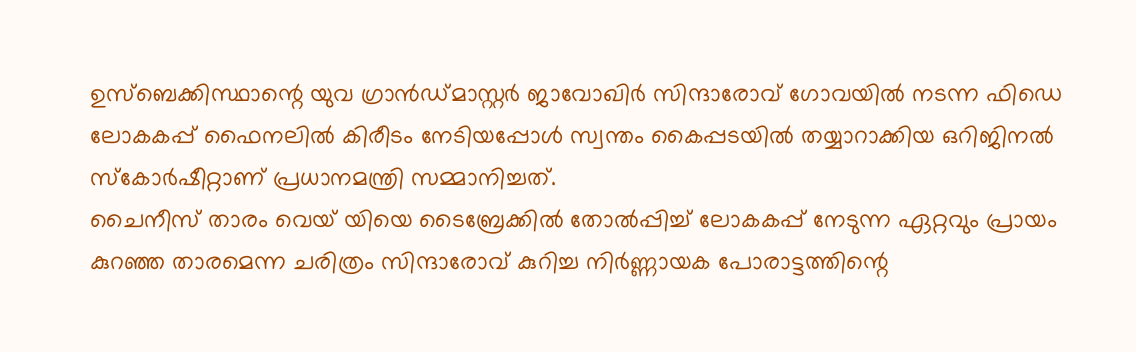ഉസ്ബെക്കിസ്ഥാന്റെ യുവ ഗ്രാൻഡ്മാസ്റ്റർ ജാവോഖിർ സിന്ദാരോവ് ഗോവയിൽ നടന്ന ഫിഡെ ലോകകപ്പ് ഫൈനലിൽ കിരീടം നേടിയപ്പോൾ സ്വന്തം കൈപ്പടയിൽ തയ്യാറാക്കിയ ഒറിജിനൽ സ്കോർഷീറ്റാണ് പ്രധാനമന്ത്രി സമ്മാനിച്ചത്.
ചൈനീസ് താരം വെയ് യിയെ ടൈബ്രേക്കിൽ തോൽപ്പിച്ച് ലോകകപ്പ് നേടുന്ന ഏറ്റവും പ്രായം കുറഞ്ഞ താരമെന്ന ചരിത്രം സിന്ദാരോവ് കുറിച്ച നിർണ്ണായക പോരാട്ടത്തിന്റെ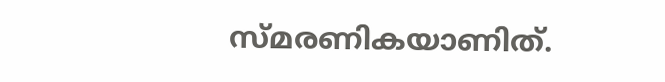സ്മരണികയാണിത്.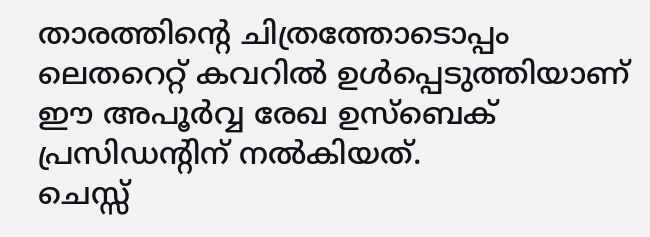താരത്തിന്റെ ചിത്രത്തോടൊപ്പം ലെതറെറ്റ് കവറിൽ ഉൾപ്പെടുത്തിയാണ് ഈ അപൂർവ്വ രേഖ ഉസ്ബെക് പ്രസിഡന്റിന് നൽകിയത്.
ചെസ്സ്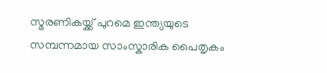സ്മരണികയ്ക്ക് പുറമെ ഇന്ത്യയുടെ സമ്പന്നമായ സാംസ്കാരിക പൈതൃകം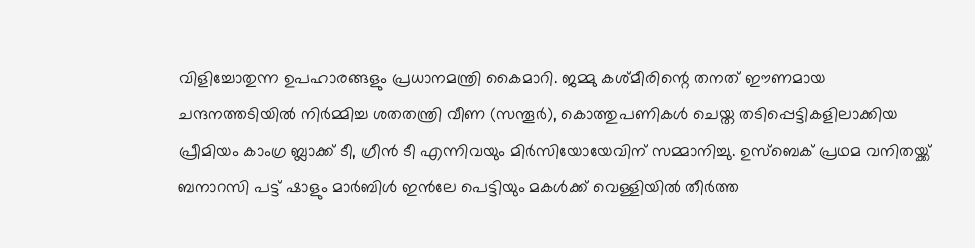വിളിച്ചോതുന്ന ഉപഹാരങ്ങളും പ്രധാനമന്ത്രി കൈമാറി. ജമ്മു കശ്മീരിന്റെ തനത് ഈണമായ ചന്ദനത്തടിയിൽ നിർമ്മിച്ച ശതതന്ത്രി വീണ (സന്തൂർ), കൊത്തുപണികൾ ചെയ്ത തടിപ്പെട്ടികളിലാക്കിയ പ്രീമിയം കാംഗ്ര ബ്ലാക്ക് ടീ, ഗ്രീൻ ടീ എന്നിവയും മിർസിയോയേവിന് സമ്മാനിച്ചു. ഉസ്ബെക് പ്രഥമ വനിതയ്ക്ക് ബനാറസി പട്ട് ഷാളും മാർബിൾ ഇൻലേ പെട്ടിയും മകൾക്ക് വെള്ളിയിൽ തീർത്ത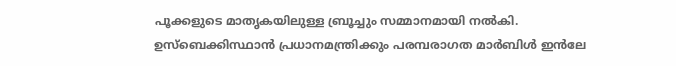പൂക്കളുടെ മാതൃകയിലുള്ള ബ്രൂച്ചും സമ്മാനമായി നൽകി. ഉസ്ബെക്കിസ്ഥാൻ പ്രധാനമന്ത്രിക്കും പരമ്പരാഗത മാർബിൾ ഇൻലേ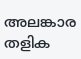അലങ്കാര തളിക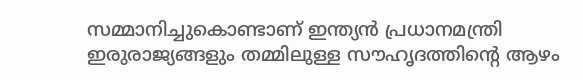സമ്മാനിച്ചുകൊണ്ടാണ് ഇന്ത്യൻ പ്രധാനമന്ത്രി ഇരുരാജ്യങ്ങളും തമ്മിലുള്ള സൗഹൃദത്തിന്റെ ആഴം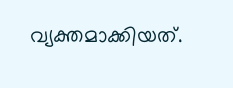വ്യക്തമാക്കിയത്.